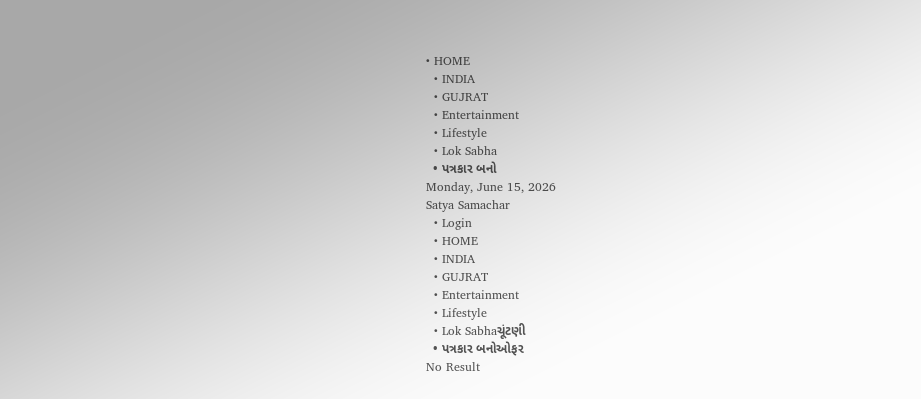• HOME
  • INDIA
  • GUJRAT
  • Entertainment
  • Lifestyle
  • Lok Sabha
  • પત્રકાર બનો
Monday, June 15, 2026
Satya Samachar
  • Login
  • HOME
  • INDIA
  • GUJRAT
  • Entertainment
  • Lifestyle
  • Lok Sabhaચૂંટણી
  • પત્રકાર બનોઓફર
No Result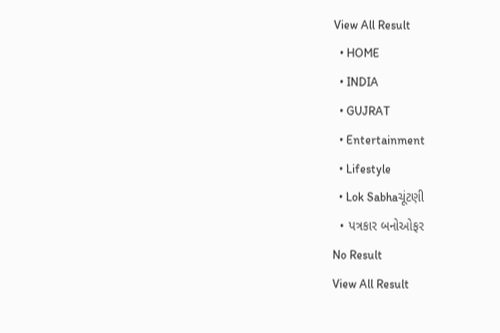View All Result
  • HOME
  • INDIA
  • GUJRAT
  • Entertainment
  • Lifestyle
  • Lok Sabhaચૂંટણી
  • પત્રકાર બનોઓફર
No Result
View All Result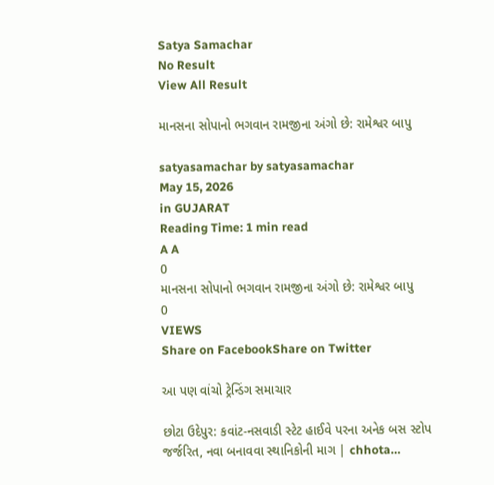Satya Samachar
No Result
View All Result

માનસના સોપાનો ભગવાન રામજીના અંગો છે: રામેશ્વર બાપુ

satyasamachar by satyasamachar
May 15, 2026
in GUJARAT
Reading Time: 1 min read
A A
0
માનસના સોપાનો ભગવાન રામજીના અંગો છે: રામેશ્વર બાપુ
0
VIEWS
Share on FacebookShare on Twitter

આ પણ વાંચો ટ્રેન્ડિંગ સમાચાર

છોટા ઉદેપુર: કવાંટ-નસવાડી સ્ટેટ હાઈવે પરના અનેક બસ સ્ટોપ જર્જરિત, નવા બનાવવા સ્થાનિકોની માગ | chhota…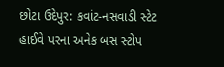છોટા ઉદેપુર: કવાંટ-નસવાડી સ્ટેટ હાઈવે પરના અનેક બસ સ્ટોપ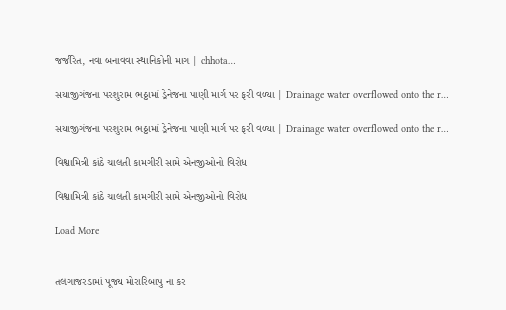જર્જરિત, નવા બનાવવા સ્થાનિકોની માગ | chhota…

સયાજીગંજના પરશુરામ ભઠ્ઠામાં ડ્રેનેજના પાણી માર્ગ પર ફરી વળ્યા | Drainage water overflowed onto the r…

સયાજીગંજના પરશુરામ ભઠ્ઠામાં ડ્રેનેજના પાણી માર્ગ પર ફરી વળ્યા | Drainage water overflowed onto the r…

વિશ્વામિત્રી કાંઠે ચાલતી કામગીરી સામે એનજીઓનો વિરોધ

વિશ્વામિત્રી કાંઠે ચાલતી કામગીરી સામે એનજીઓનો વિરોધ

Load More


તલગાજરડામાં પૂજ્ય મોરારિબાપુ ના કર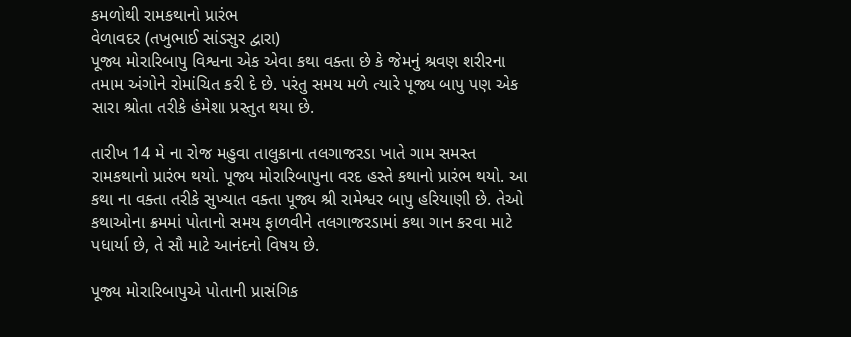કમળોથી રામકથાનો પ્રારંભ
વેળાવદર (તખુભાઈ સાંડસુર દ્વારા)
પૂજ્ય મોરારિબાપુ વિશ્વના એક એવા કથા વક્તા છે કે જેમનું શ્રવણ શરીરના તમામ અંગોને રોમાંચિત કરી દે છે. પરંતુ સમય મળે ત્યારે પૂજ્ય બાપુ પણ એક સારા શ્રોતા તરીકે હંમેશા પ્રસ્તુત થયા છે.

તારીખ 14 મે ના રોજ મહુવા તાલુકાના તલગાજરડા ખાતે ગામ સમસ્ત રામકથાનો પ્રારંભ થયો. પૂજ્ય મોરારિબાપુના વરદ હસ્તે કથાનો પ્રારંભ થયો. આ કથા ના વક્તા તરીકે સુખ્યાત વક્તા પૂજ્ય શ્રી રામેશ્વર બાપુ હરિયાણી છે. તેઓ કથાઓના ક્રમમાં પોતાનો સમય ફાળવીને તલગાજરડામાં કથા ગાન કરવા માટે પધાર્યા છે, તે સૌ માટે આનંદનો વિષય છે.

પૂજ્ય મોરારિબાપુએ પોતાની પ્રાસંગિક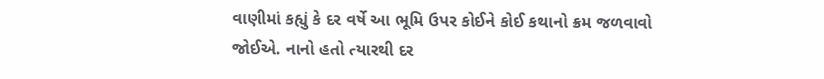વાણીમાં કહ્યું કે દર વર્ષે આ ભૂમિ ઉપર કોઈને કોઈ કથાનો ક્રમ જળવાવો જોઈએ. નાનો હતો ત્યારથી દર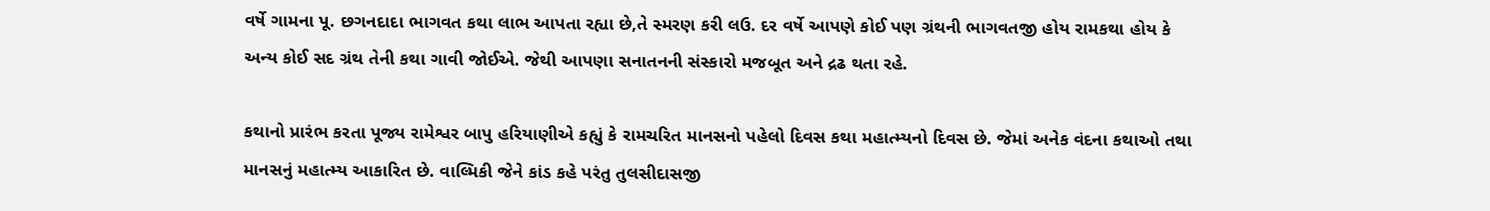વર્ષે ગામના પૂ. છગનદાદા ભાગવત કથા લાભ આપતા રહ્યા છે,તે સ્મરણ કરી લઉ. દર વર્ષે આપણે કોઈ પણ ગ્રંથની ભાગવતજી હોય રામકથા હોય કે અન્ય કોઈ સદ ગ્રંથ તેની કથા ગાવી જોઈએ. જેથી આપણા સનાતનની સંસ્કારો મજબૂત અને દ્રઢ થતા રહે.

કથાનો પ્રારંભ કરતા પૂજ્ય રામેશ્વર બાપુ હરિયાણીએ કહ્યું કે રામચરિત માનસનો પહેલો દિવસ કથા મહાત્મ્યનો દિવસ છે. જેમાં અનેક વંદના કથાઓ તથા માનસનું મહાત્મ્ય આકારિત છે. વાલ્મિકી જેને કાંડ કહે પરંતુ તુલસીદાસજી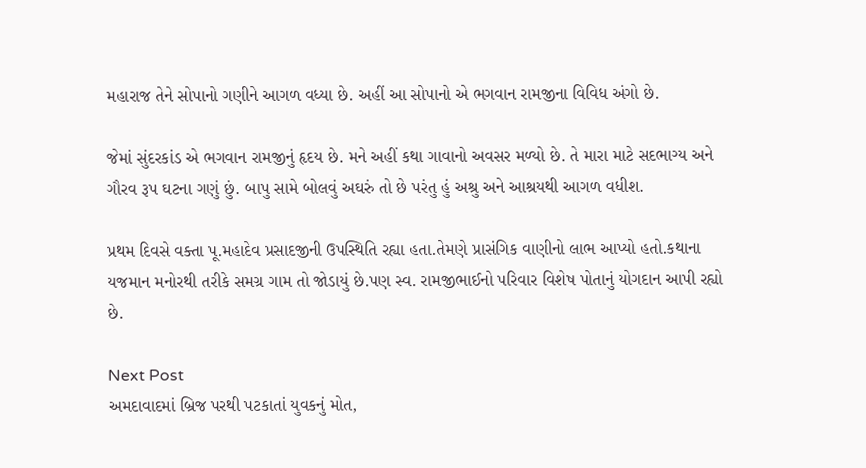મહારાજ તેને સોપાનો ગણીને આગળ વધ્યા છે. અહીં આ સોપાનો એ ભગવાન રામજીના વિવિધ અંગો છે.

જેમાં સુંદરકાંડ એ ભગવાન રામજીનું હૃદય છે. મને અહીં કથા ગાવાનો અવસર મળ્યો છે. તે મારા માટે સદભાગ્ય અને ગૌરવ રૂપ ઘટના ગણું છું. બાપુ સામે બોલવું અઘરું તો છે પરંતુ હું અશ્રુ અને આશ્રયથી આગળ વધીશ.

પ્રથમ દિવસે વક્તા પૂ.મહાદેવ પ્રસાદજીની ઉપસ્થિતિ રહ્યા હતા.તેમણે પ્રાસંગિક વાણીનો લાભ આપ્યો હતો.કથાના યજમાન મનોરથી તરીકે સમગ્ર ગામ તો જોડાયું છે.પણ સ્વ. રામજીભાઈનો પરિવાર વિશેષ પોતાનું યોગદાન આપી રહ્યો છે.

Next Post
અમદાવાદમાં બ્રિજ પરથી પટકાતાં યુવકનું મોત,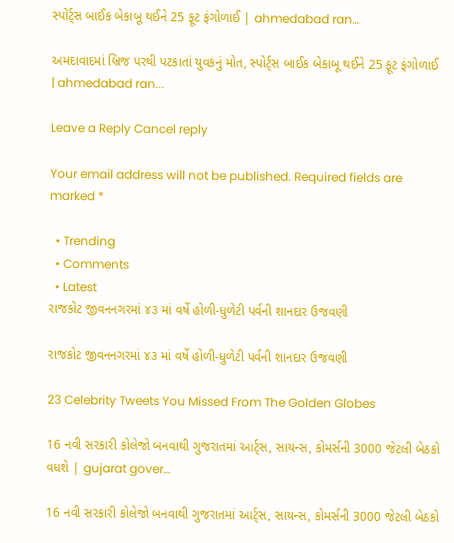સ્પોર્ટ્સ બાઈક બેકાબૂ થઈને 25 ફૂટ ફંગોળાઈ | ahmedabad ran…

અમદાવાદમાં બ્રિજ પરથી પટકાતાં યુવકનું મોત, સ્પોર્ટ્સ બાઈક બેકાબૂ થઈને 25 ફૂટ ફંગોળાઈ | ahmedabad ran...

Leave a Reply Cancel reply

Your email address will not be published. Required fields are marked *

  • Trending
  • Comments
  • Latest
રાજકોટ જીવનનગરમાં ૪૩ માં વર્ષે હોળી-ધુળેટી પર્વની શાનદાર ઉજવણી

રાજકોટ જીવનનગરમાં ૪૩ માં વર્ષે હોળી-ધુળેટી પર્વની શાનદાર ઉજવણી

23 Celebrity Tweets You Missed From The Golden Globes

16 નવી સરકારી કોલેજો બનવાથી ગુજરાતમાં આર્ટ્સ, સાયન્સ, કોમર્સની 3000 જેટલી બેઠકો વધશે | gujarat gover…

16 નવી સરકારી કોલેજો બનવાથી ગુજરાતમાં આર્ટ્સ, સાયન્સ, કોમર્સની 3000 જેટલી બેઠકો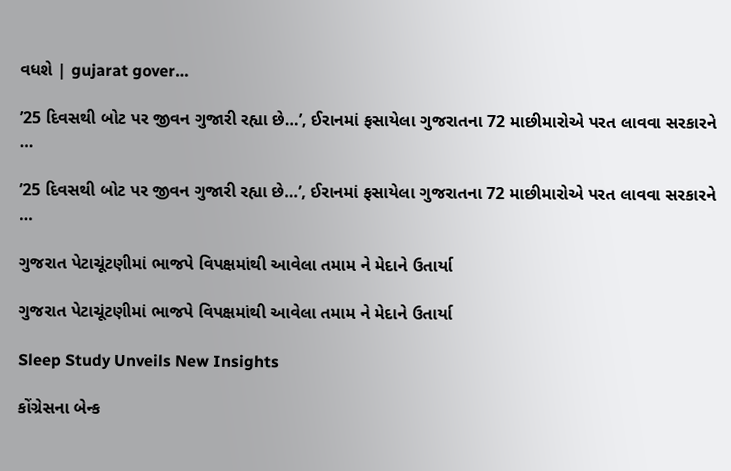વધશે | gujarat gover…

’25 દિવસથી બોટ પર જીવન ગુજારી રહ્યા છે…’, ઈરાનમાં ફસાયેલા ગુજરાતના 72 માછીમારોએ પરત લાવવા સરકારને …

’25 દિવસથી બોટ પર જીવન ગુજારી રહ્યા છે…’, ઈરાનમાં ફસાયેલા ગુજરાતના 72 માછીમારોએ પરત લાવવા સરકારને …

ગુજરાત પેટાચૂંટણીમાં ભાજપે વિપક્ષમાંથી આવેલા તમામ ને મેદાને ઉતાર્યા

ગુજરાત પેટાચૂંટણીમાં ભાજપે વિપક્ષમાંથી આવેલા તમામ ને મેદાને ઉતાર્યા

Sleep Study Unveils New Insights

કોંગ્રેસના બેન્ક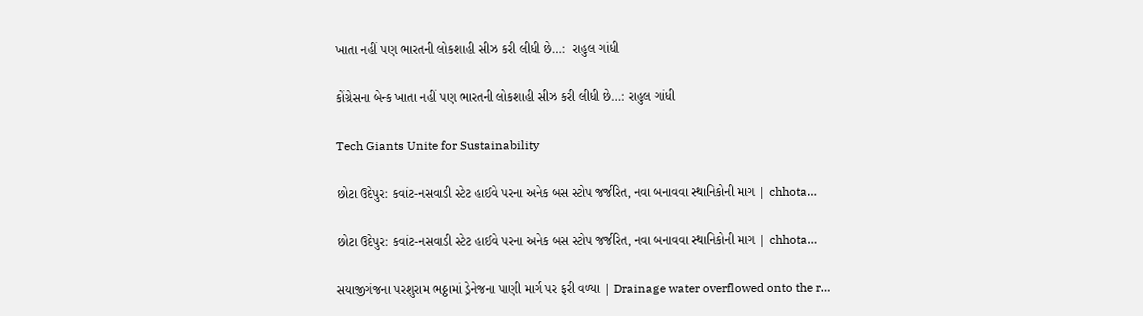ખાતા નહીં પણ ભારતની લોકશાહી સીઝ કરી લીધી છે…:  રાહુલ ગાંધી

કોંગ્રેસના બેન્ક ખાતા નહીં પણ ભારતની લોકશાહી સીઝ કરી લીધી છે…: રાહુલ ગાંધી

Tech Giants Unite for Sustainability

છોટા ઉદેપુર: કવાંટ-નસવાડી સ્ટેટ હાઈવે પરના અનેક બસ સ્ટોપ જર્જરિત, નવા બનાવવા સ્થાનિકોની માગ | chhota…

છોટા ઉદેપુર: કવાંટ-નસવાડી સ્ટેટ હાઈવે પરના અનેક બસ સ્ટોપ જર્જરિત, નવા બનાવવા સ્થાનિકોની માગ | chhota…

સયાજીગંજના પરશુરામ ભઠ્ઠામાં ડ્રેનેજના પાણી માર્ગ પર ફરી વળ્યા | Drainage water overflowed onto the r…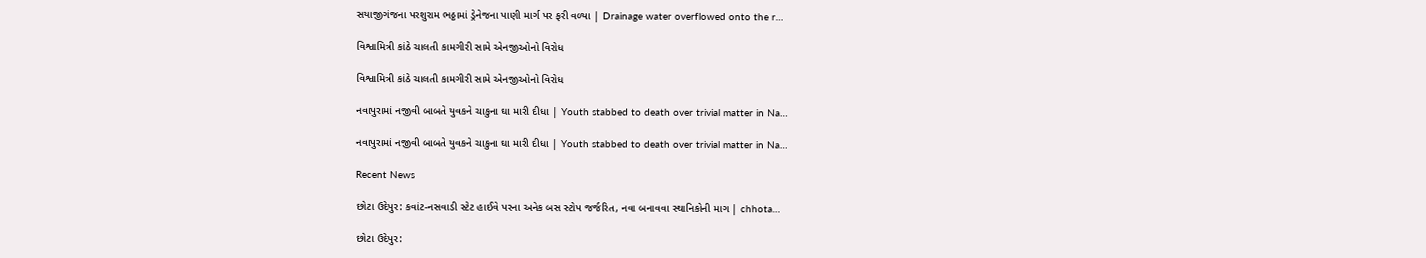સયાજીગંજના પરશુરામ ભઠ્ઠામાં ડ્રેનેજના પાણી માર્ગ પર ફરી વળ્યા | Drainage water overflowed onto the r…

વિશ્વામિત્રી કાંઠે ચાલતી કામગીરી સામે એનજીઓનો વિરોધ

વિશ્વામિત્રી કાંઠે ચાલતી કામગીરી સામે એનજીઓનો વિરોધ

નવાપુરામાં નજીવી બાબતે યુવકને ચાકુના ઘા મારી દીધા | Youth stabbed to death over trivial matter in Na…

નવાપુરામાં નજીવી બાબતે યુવકને ચાકુના ઘા મારી દીધા | Youth stabbed to death over trivial matter in Na…

Recent News

છોટા ઉદેપુર: કવાંટ-નસવાડી સ્ટેટ હાઈવે પરના અનેક બસ સ્ટોપ જર્જરિત, નવા બનાવવા સ્થાનિકોની માગ | chhota…

છોટા ઉદેપુર: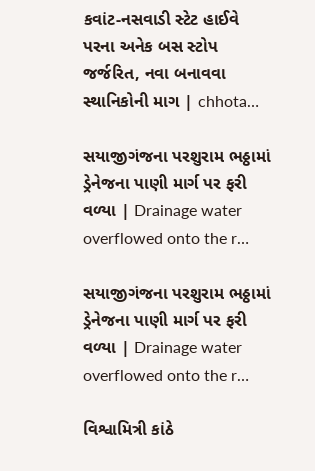કવાંટ-નસવાડી સ્ટેટ હાઈવે પરના અનેક બસ સ્ટોપ જર્જરિત, નવા બનાવવા સ્થાનિકોની માગ | chhota…

સયાજીગંજના પરશુરામ ભઠ્ઠામાં ડ્રેનેજના પાણી માર્ગ પર ફરી વળ્યા | Drainage water overflowed onto the r…

સયાજીગંજના પરશુરામ ભઠ્ઠામાં ડ્રેનેજના પાણી માર્ગ પર ફરી વળ્યા | Drainage water overflowed onto the r…

વિશ્વામિત્રી કાંઠે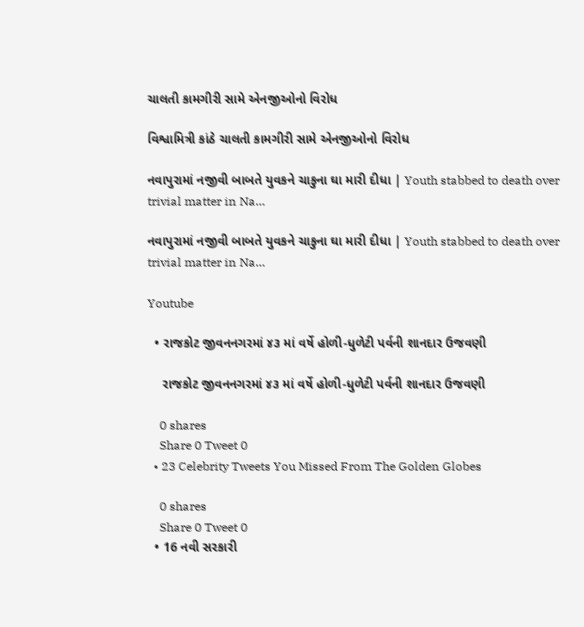ચાલતી કામગીરી સામે એનજીઓનો વિરોધ

વિશ્વામિત્રી કાંઠે ચાલતી કામગીરી સામે એનજીઓનો વિરોધ

નવાપુરામાં નજીવી બાબતે યુવકને ચાકુના ઘા મારી દીધા | Youth stabbed to death over trivial matter in Na…

નવાપુરામાં નજીવી બાબતે યુવકને ચાકુના ઘા મારી દીધા | Youth stabbed to death over trivial matter in Na…

Youtube

  • રાજકોટ જીવનનગરમાં ૪૩ માં વર્ષે હોળી-ધુળેટી પર્વની શાનદાર ઉજવણી

    રાજકોટ જીવનનગરમાં ૪૩ માં વર્ષે હોળી-ધુળેટી પર્વની શાનદાર ઉજવણી

    0 shares
    Share 0 Tweet 0
  • 23 Celebrity Tweets You Missed From The Golden Globes

    0 shares
    Share 0 Tweet 0
  • 16 નવી સરકારી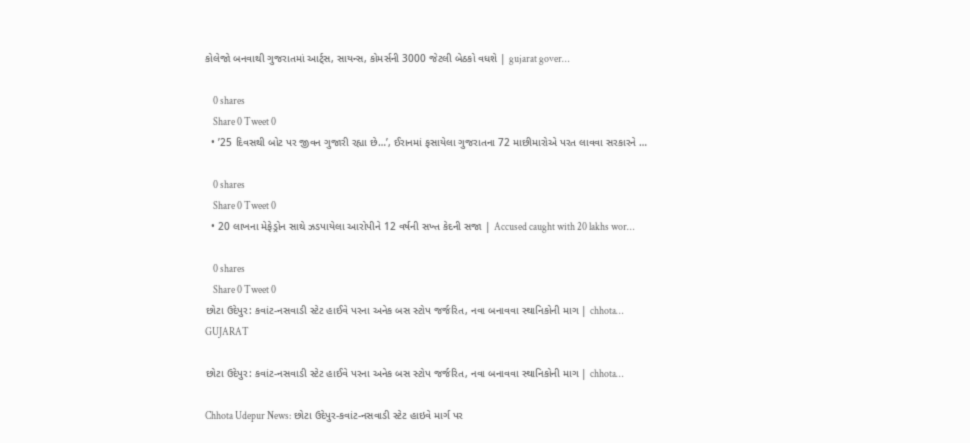કોલેજો બનવાથી ગુજરાતમાં આર્ટ્સ, સાયન્સ, કોમર્સની 3000 જેટલી બેઠકો વધશે | gujarat gover…

    0 shares
    Share 0 Tweet 0
  • ’25 દિવસથી બોટ પર જીવન ગુજારી રહ્યા છે…’, ઈરાનમાં ફસાયેલા ગુજરાતના 72 માછીમારોએ પરત લાવવા સરકારને …

    0 shares
    Share 0 Tweet 0
  • 20 લાખના મેફેડ્રોન સાથે ઝડપાયેલા આરોપીને 12 વર્ષની સખ્ત કેદની સજા | Accused caught with 20 lakhs wor…

    0 shares
    Share 0 Tweet 0
છોટા ઉદેપુર: કવાંટ-નસવાડી સ્ટેટ હાઈવે પરના અનેક બસ સ્ટોપ જર્જરિત, નવા બનાવવા સ્થાનિકોની માગ | chhota…
GUJARAT

છોટા ઉદેપુર: કવાંટ-નસવાડી સ્ટેટ હાઈવે પરના અનેક બસ સ્ટોપ જર્જરિત, નવા બનાવવા સ્થાનિકોની માગ | chhota…

Chhota Udepur News: છોટા ઉદેપુર-કવાંટ-નસવાડી સ્ટેટ હાઇવે માર્ગ પર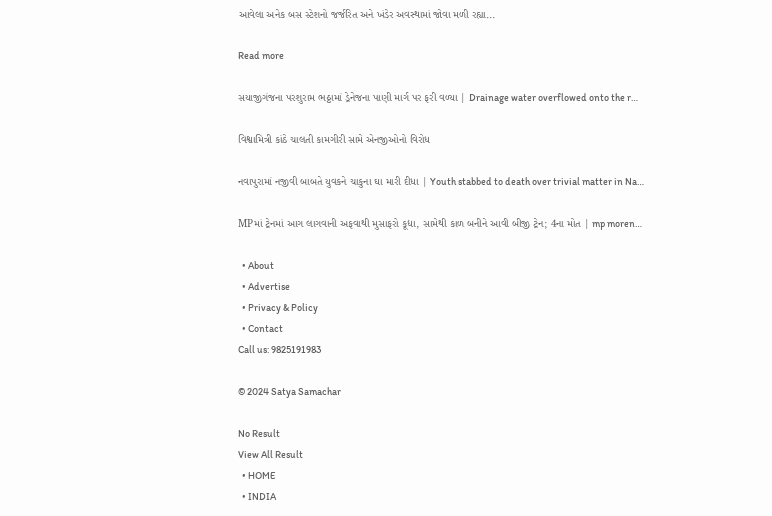આવેલા અનેક બસ સ્ટેશનો જર્જરિત અને ખંડેર અવસ્થામાં જોવા મળી રહ્યા...

Read more

સયાજીગંજના પરશુરામ ભઠ્ઠામાં ડ્રેનેજના પાણી માર્ગ પર ફરી વળ્યા | Drainage water overflowed onto the r…

વિશ્વામિત્રી કાંઠે ચાલતી કામગીરી સામે એનજીઓનો વિરોધ

નવાપુરામાં નજીવી બાબતે યુવકને ચાકુના ઘા મારી દીધા | Youth stabbed to death over trivial matter in Na…

MPમાં ટ્રેનમાં આગ લાગવાની અફવાથી મુસાફરો કૂદ્યા, સામેથી કાળ બનીને આવી બીજી ટ્રેન; 4ના મોત | mp moren…

  • About
  • Advertise
  • Privacy & Policy
  • Contact
Call us: 9825191983

© 2024 Satya Samachar

No Result
View All Result
  • HOME
  • INDIA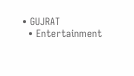• GUJRAT
  • Entertainment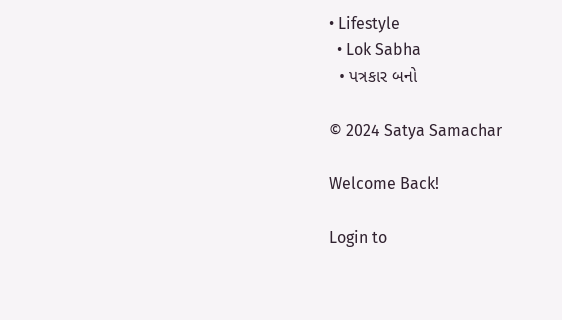• Lifestyle
  • Lok Sabha
  • પત્રકાર બનો

© 2024 Satya Samachar

Welcome Back!

Login to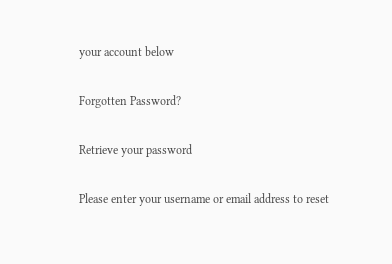your account below

Forgotten Password?

Retrieve your password

Please enter your username or email address to reset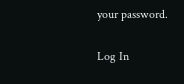your password.

Log In